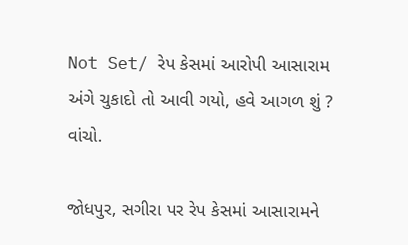Not Set/ રેપ કેસમાં આરોપી આસારામ અંગે ચુકાદો તો આવી ગયો, હવે આગળ શું ? વાંચો.

જોધપુર, સગીરા પર રેપ કેસમાં આસારામને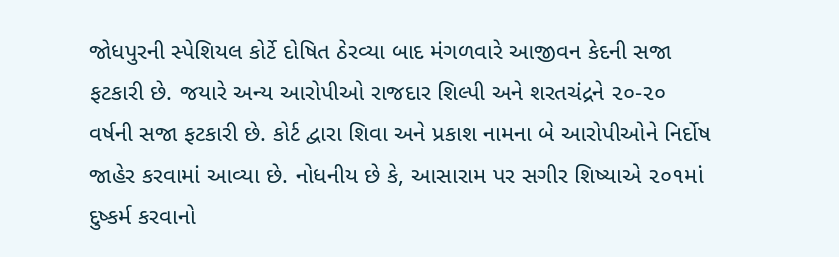જોધપુરની સ્પેશિયલ કોર્ટે દોષિત ઠેરવ્યા બાદ મંગળવારે આજીવન કેદની સજા ફટકારી છે. જયારે અન્ય આરોપીઓ રાજદાર શિલ્પી અને શરતચંદ્રને ૨૦-૨૦ વર્ષની સજા ફટકારી છે. કોર્ટ દ્વારા શિવા અને પ્રકાશ નામના બે આરોપીઓને નિર્દોષ જાહેર કરવામાં આવ્યા છે. નોધનીય છે કે, આસારામ પર સગીર શિષ્યાએ ૨૦૧માં દુષ્કર્મ કરવાનો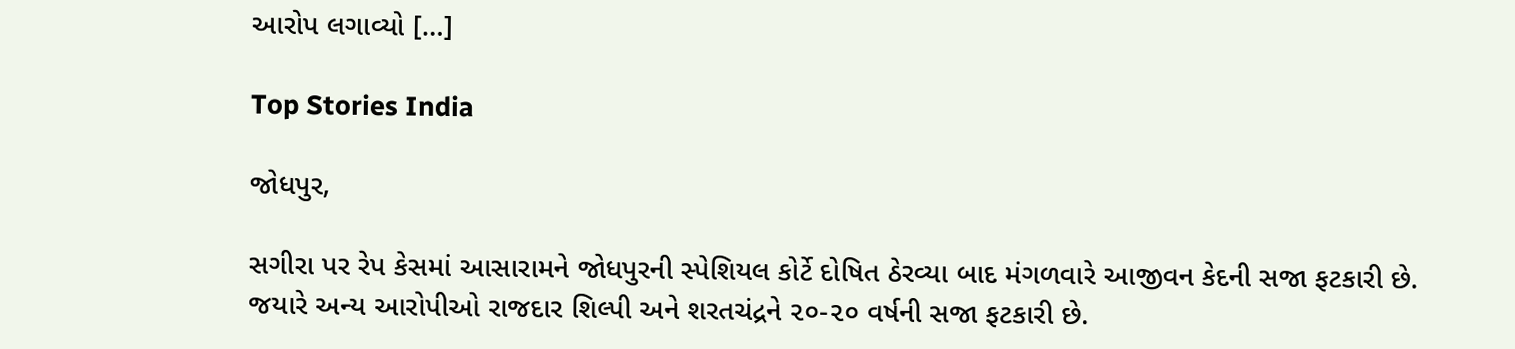આરોપ લગાવ્યો […]

Top Stories India

જોધપુર,

સગીરા પર રેપ કેસમાં આસારામને જોધપુરની સ્પેશિયલ કોર્ટે દોષિત ઠેરવ્યા બાદ મંગળવારે આજીવન કેદની સજા ફટકારી છે. જયારે અન્ય આરોપીઓ રાજદાર શિલ્પી અને શરતચંદ્રને ૨૦-૨૦ વર્ષની સજા ફટકારી છે.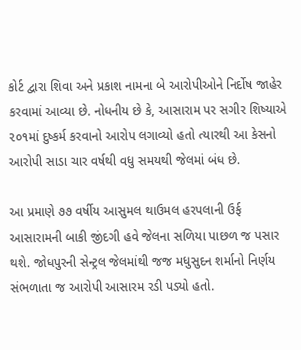કોર્ટ દ્વારા શિવા અને પ્રકાશ નામના બે આરોપીઓને નિર્દોષ જાહેર કરવામાં આવ્યા છે. નોધનીય છે કે, આસારામ પર સગીર શિષ્યાએ ૨૦૧માં દુષ્કર્મ કરવાનો આરોપ લગાવ્યો હતો ત્યારથી આ કેસનો આરોપી સાડા ચાર વર્ષથી વધુ સમયથી જેલમાં બંધ છે.

આ પ્રમાણે ૭૭ વર્ષીય આસુમલ થાઉમલ હરપલાની ઉર્ફ આસારામની બાકી જીંદગી હવે જેલના સળિયા પાછળ જ પસાર થશે. જોધપુરની સેન્ટ્રલ જેલમાંથી જજ મધુસુદન શર્માનો નિર્ણય સંભળાતા જ આરોપી આસારમ રડી પડ્યો હતો.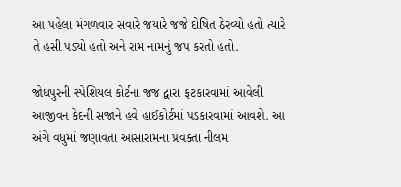આ પહેલા મંગળવાર સવારે જયારે જજે દોષિત ઠેરવ્યો હતો ત્યારે તે હસી પડ્યો હતો અને રામ નામનું જપ કરતો હતો.

જોધપુરની સ્પેશિયલ કોર્ટના જજ દ્વારા ફટકારવામાં આવેલી આજીવન કેદની સજાને હવે હાઈકોર્ટમાં પડકારવામાં આવશે. આ અંગે વધુમાં જણાવતા આસારામના પ્રવક્તા નીલમ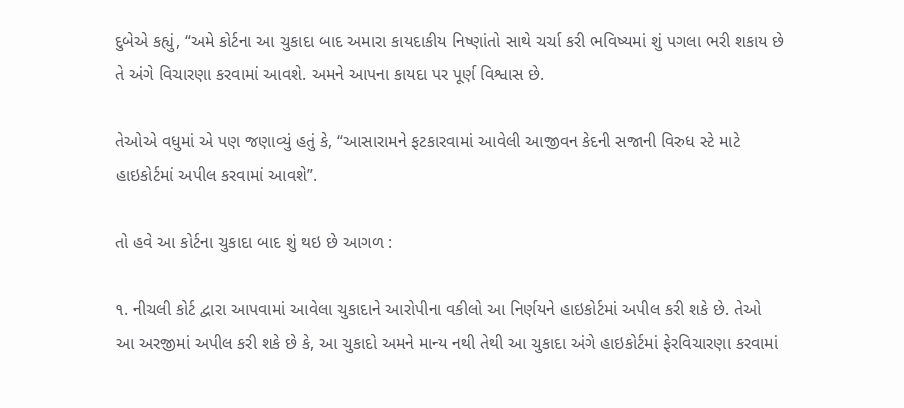દુબેએ કહ્યું, “અમે કોર્ટના આ ચુકાદા બાદ અમારા કાયદાકીય નિષ્ણાંતો સાથે ચર્ચા કરી ભવિષ્યમાં શું પગલા ભરી શકાય છે તે અંગે વિચારણા કરવામાં આવશે. અમને આપના કાયદા પર પૂર્ણ વિશ્વાસ છે.

તેઓએ વધુમાં એ પણ જણાવ્યું હતું કે, “આસારામને ફટકારવામાં આવેલી આજીવન કેદની સજાની વિરુધ સ્ટે માટે હાઇકોર્ટમાં અપીલ કરવામાં આવશે”.

તો હવે આ કોર્ટના ચુકાદા બાદ શું થઇ છે આગળ :

૧. નીચલી કોર્ટ દ્વારા આપવામાં આવેલા ચુકાદાને આરોપીના વકીલો આ નિર્ણયને હાઇકોર્ટમાં અપીલ કરી શકે છે. તેઓ આ અરજીમાં અપીલ કરી શકે છે કે, આ ચુકાદો અમને માન્ય નથી તેથી આ ચુકાદા અંગે હાઇકોર્ટમાં ફેરવિચારણા કરવામાં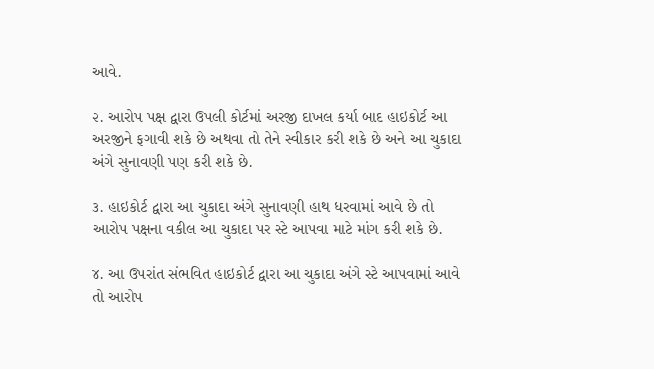આવે.

૨. આરોપ પક્ષ દ્વારા ઉપલી કોર્ટમાં અરજી દાખલ કર્યા બાદ હાઇકોર્ટ આ અરજીને ફગાવી શકે છે અથવા તો તેને સ્વીકાર કરી શકે છે અને આ ચુકાદા અંગે સુનાવણી પણ કરી શકે છે.

૩. હાઇકોર્ટ દ્વારા આ ચુકાદા અંગે સુનાવણી હાથ ધરવામાં આવે છે તો આરોપ પક્ષના વકીલ આ ચુકાદા પર સ્ટે આપવા માટે માંગ કરી શકે છે.

૪. આ ઉપરાંત સંભવિત હાઇકોર્ટ દ્વારા આ ચુકાદા અંગે સ્ટે આપવામાં આવે તો આરોપ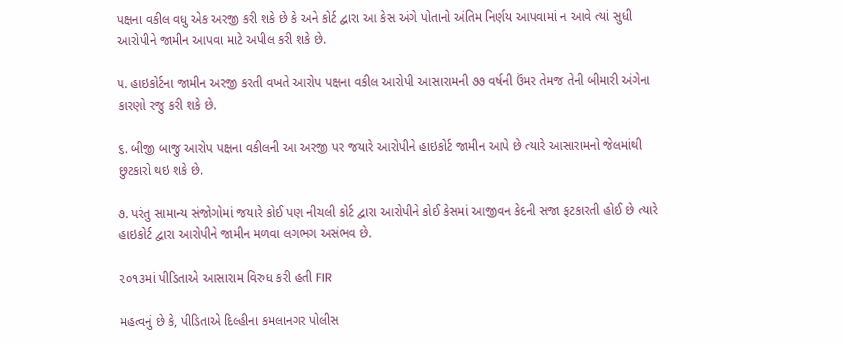પક્ષના વકીલ વધુ એક અરજી કરી શકે છે કે અને કોર્ટ દ્વારા આ કેસ અંગે પોતાનો અંતિમ નિર્ણય આપવામાં ન આવે ત્યાં સુધી આરોપીને જામીન આપવા માટે અપીલ કરી શકે છે.

૫. હાઇકોર્ટના જામીન અરજી કરતી વખતે આરોપ પક્ષના વકીલ આરોપી આસારામની ૭૭ વર્ષની ઉંમર તેમજ તેની બીમારી અંગેના કારણો રજુ કરી શકે છે.

૬. બીજી બાજુ આરોપ પક્ષના વકીલની આ અરજી પર જયારે આરોપીને હાઇકોર્ટ જામીન આપે છે ત્યારે આસારામનો જેલમાંથી છુટકારો થઇ શકે છે.

૭. પરંતુ સામાન્ય સંજોગોમાં જયારે કોઈ પણ નીચલી કોર્ટ દ્વારા આરોપીને કોઈ કેસમાં આજીવન કેદની સજા ફટકારતી હોઈ છે ત્યારે હાઇકોર્ટ દ્વારા આરોપીને જામીન મળવા લગભગ અસંભવ છે.

૨૦૧૩માં પીડિતાએ આસારામ વિરુધ કરી હતી FIR

મહત્વનું છે કે, પીડિતાએ દિલ્હીના કમલાનગર પોલીસ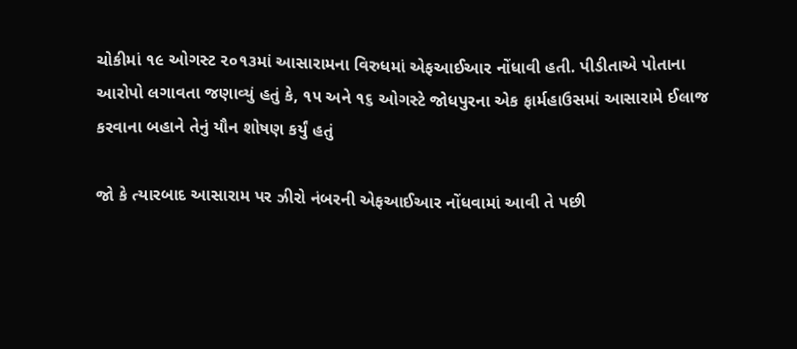ચોકીમાં ૧૯ ઓગસ્ટ ૨૦૧૩માં આસારામના વિરુધમાં એફઆઈઆર નોંધાવી હતી. પીડીતાએ પોતાના આરોપો લગાવતા જણાવ્યું હતું કે, ૧૫ અને ૧૬ ઓગસ્ટે જોધપુરના એક ફાર્મહાઉસમાં આસારામે ઈલાજ કરવાના બહાને તેનું યૌન શોષણ કર્યું હતું

જો કે ત્યારબાદ આસારામ પર ઝીરો નંબરની એફઆઈઆર નોંધવામાં આવી તે પછી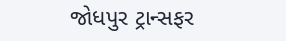જોધપુર ટ્રાન્સફર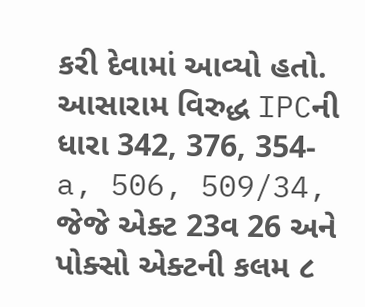કરી દેવામાં આવ્યો હતો. આસારામ વિરુદ્ધ IPCની ધારા 342, 376, 354-a, 506, 509/34, જેજે એક્ટ 23વ 26 અને પોક્સો એક્ટની કલમ ૮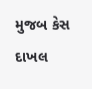મુજબ કેસ દાખલ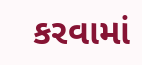કરવામાં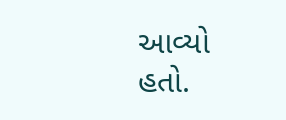આવ્યો હતો.